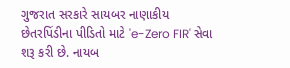ગુજરાત સરકારે સાયબર નાણાકીય છેતરપિંડીના પીડિતો માટે 'e-Zero FIR' સેવા શરૂ કરી છે. નાયબ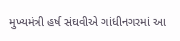મુખ્યમંત્રી હર્ષ સંઘવીએ ગાંધીનગરમાં આ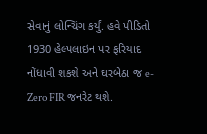સેવાનું લોન્ચિંગ કર્યું. હવે પીડિતો 1930 હેલ્પલાઇન પર ફરિયાદ નોંધાવી શકશે અને ઘરબેઠા જ e-Zero FIR જનરેટ થશે.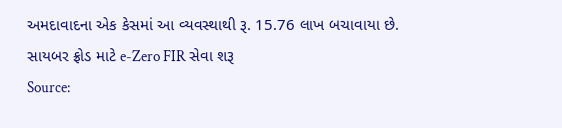અમદાવાદના એક કેસમાં આ વ્યવસ્થાથી રૂ. 15.76 લાખ બચાવાયા છે.
સાયબર ફ્રોડ માટે e-Zero FIR સેવા શરૂ
Source: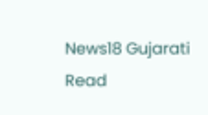News18 Gujarati
Read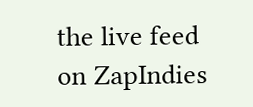the live feed on ZapIndies